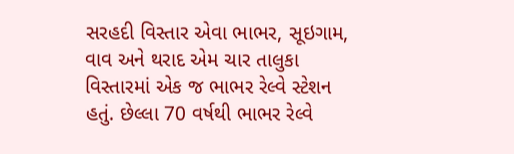સરહદી વિસ્તાર એવા ભાભર, સૂઇગામ, વાવ અને થરાદ એમ ચાર તાલુકા વિસ્તારમાં એક જ ભાભર રેલ્વે સ્ટેશન હતું. છેલ્લા 70 વર્ષથી ભાભર રેલ્વે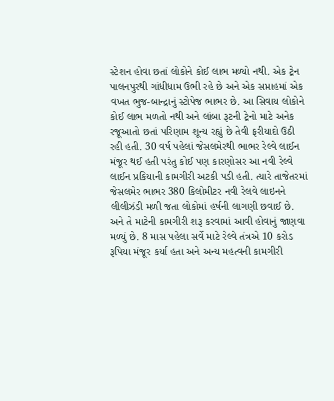સ્ટેશન હોવા છતાં લોકોને કોઈ લાભ મળ્યો નથી. એક ટ્રેન પાલનપુરથી ગાંધીધામ ઉભી રહે છે અને એક સપ્તાહમાં એક વખત ભુજ-બાન્દ્રાનું સ્ટોપેજ ભાભર છે. આ સિવાય લોકોને કોઈ લાભ મળતો નથી અને લાંબા રૂટની ટ્રેનો માટે અનેક રજૂઆતો છતાં પરિણામ શૂન્ય રહ્યું છે તેવી ફરીયાદો ઉઠી રહી હતી. 30 વર્ષ પહેલાં જેસલમેરથી ભાભર રેલ્વે લાઈન મંજૂર થઈ હતી પરંતુ કોઈ પણ કારણોસર આ નવી રેલ્વે લાઈન પ્રકિયાની કામગીરી અટકી પડી હતી. ત્યારે તાજેતરમાં જેસલમેર ભાભર 380 કિલોમીટર નવી રેલવે લાઇનને લીલીઝંડી મળી જતા લોકોમાં હર્ષની લાગણી છવાઈ છે. અને તે માટેની કામગીરી શરૂ કરવામાં આવી હોવાનું જાણવા મળ્યું છે. 8 માસ પહેલા સર્વે માટે રેલ્વે તંત્રએ 10 કરોડ રૂપિયા મંજૂર કર્યા હતા અને અન્ય મહત્વની કામગીરી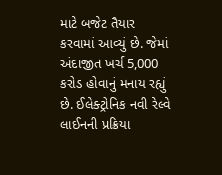માટે બજેટ તૈયાર કરવામાં આવ્યું છે. જેમાં અંદાજીત ખર્ચ 5,000 કરોડ હોવાનું મનાય રહ્યું છે. ઈલેક્ટ્રોનિક નવી રેલ્વે લાઈનની પ્રક્રિયા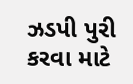ઝડપી પુરી કરવા માટે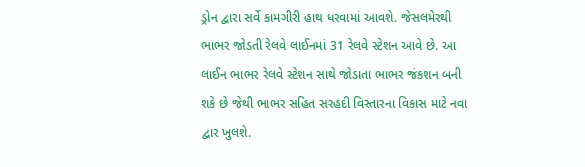ડ્રોન દ્વારા સર્વે કામગીરી હાથ ધરવામાં આવશે. જેસલમેરથી ભાભર જોડતી રેલવે લાઈનમાં 31 રેલવે સ્ટેશન આવે છે. આ લાઈન ભાભર રેલવે સ્ટેશન સાથે જોડાતા ભાભર જંકશન બની શકે છે જેથી ભાભર સહિત સરહદી વિસ્તારના વિકાસ માટે નવા દ્વાર ખુલશે.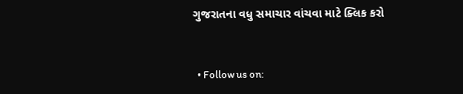ગુજરાતના વધુ સમાચાર વાંચવા માટે ક્લિક કરો


  • Follow us on: